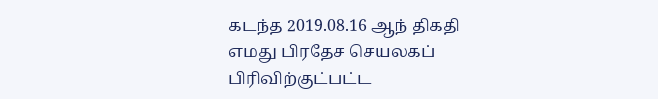கடந்த 2019.08.16 ஆந் திகதி எமது பிரதேச செயலகப் பிரிவிற்குட்பட்ட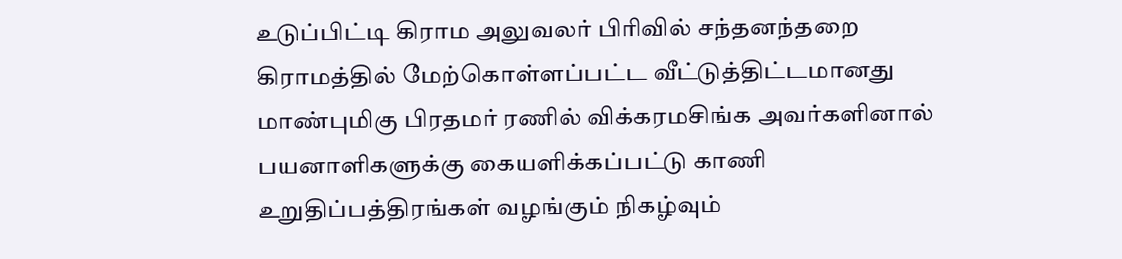உடுப்பிட்டி கிராம அலுவலர் பிரிவில் சந்தனந்தறை கிராமத்தில் மேற்கொள்ளப்பட்ட வீட்டுத்திட்டமானது மாண்புமிகு பிரதமர் ரணில் விக்கரமசிங்க அவர்களினால் பயனாளிகளுக்கு கையளிக்கப்பட்டு காணி உறுதிப்பத்திரங்கள் வழங்கும் நிகழ்வும்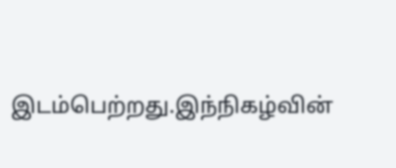இடம்பெற்றது.இந்நிகழ்வின்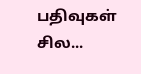பதிவுகள் சில...